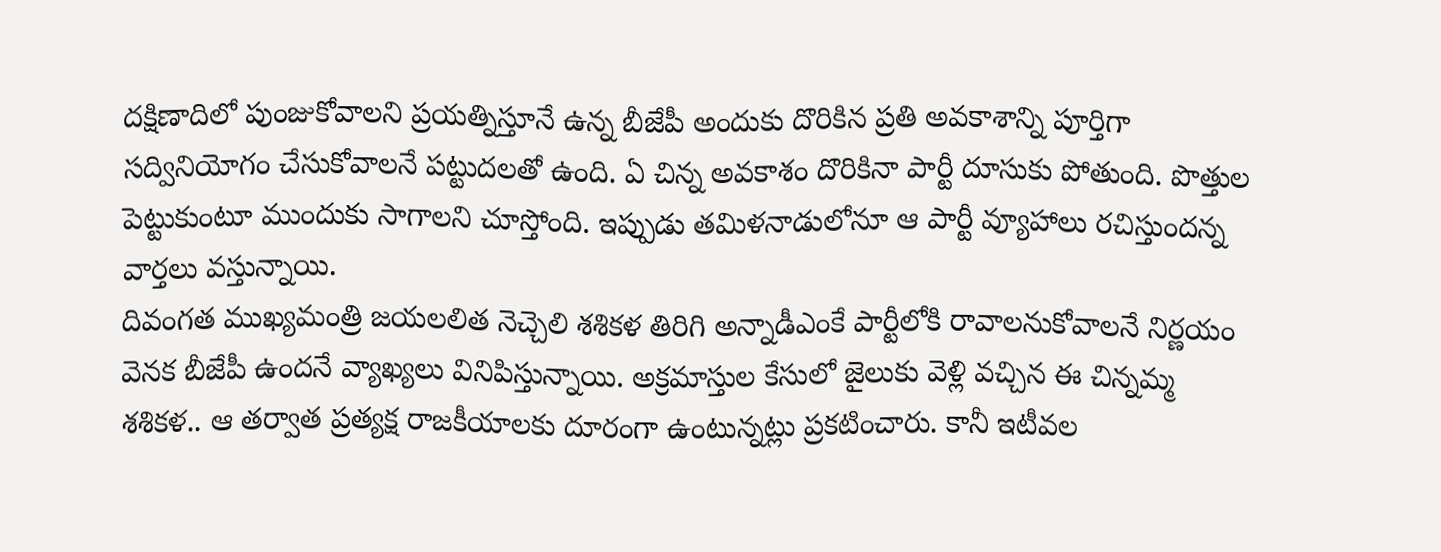దక్షిణాదిలో పుంజుకోవాలని ప్రయత్నిస్తూనే ఉన్న బీజేపీ అందుకు దొరికిన ప్రతి అవకాశాన్ని పూర్తిగా సద్వినియోగం చేసుకోవాలనే పట్టుదలతో ఉంది. ఏ చిన్న అవకాశం దొరికినా పార్టీ దూసుకు పోతుంది. పొత్తుల పెట్టుకుంటూ ముందుకు సాగాలని చూస్తోంది. ఇప్పుడు తమిళనాడులోనూ ఆ పార్టీ వ్యూహాలు రచిస్తుందన్న వార్తలు వస్తున్నాయి.
దివంగత ముఖ్యమంత్రి జయలలిత నెచ్చెలి శశికళ తిరిగి అన్నాడీఎంకే పార్టీలోకి రావాలనుకోవాలనే నిర్ణయం వెనక బీజేపీ ఉందనే వ్యాఖ్యలు వినిపిస్తున్నాయి. అక్రమాస్తుల కేసులో జైలుకు వెళ్లి వచ్చిన ఈ చిన్నమ్మ శశికళ.. ఆ తర్వాత ప్రత్యక్ష రాజకీయాలకు దూరంగా ఉంటున్నట్లు ప్రకటించారు. కానీ ఇటీవల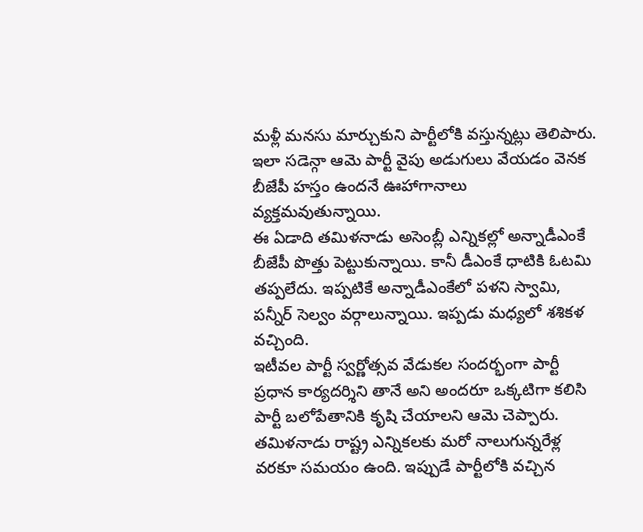మళ్లీ మనసు మార్చుకుని పార్టీలోకి వస్తున్నట్లు తెలిపారు. ఇలా సడెన్గా ఆమె పార్టీ వైపు అడుగులు వేయడం వెనక బీజేపీ హస్తం ఉందనే ఊహాగానాలు వ్యక్తమవుతున్నాయి.
ఈ ఏడాది తమిళనాడు అసెంబ్లీ ఎన్నికల్లో అన్నాడీఎంకే బీజేపీ పొత్తు పెట్టుకున్నాయి. కానీ డీఎంకే ధాటికి ఓటమి తప్పలేదు. ఇప్పటికే అన్నాడీఎంకేలో పళని స్వామి, పన్నీర్ సెల్వం వర్గాలున్నాయి. ఇప్పడు మధ్యలో శశికళ వచ్చింది.
ఇటీవల పార్టీ స్వర్ణోత్సవ వేడుకల సందర్భంగా పార్టీ ప్రధాన కార్యదర్శిని తానే అని అందరూ ఒక్కటిగా కలిసి పార్టీ బలోపేతానికి కృషి చేయాలని ఆమె చెప్పారు. తమిళనాడు రాష్ట్ర ఎన్నికలకు మరో నాలుగున్నరేళ్ల వరకూ సమయం ఉంది. ఇప్పుడే పార్టీలోకి వచ్చిన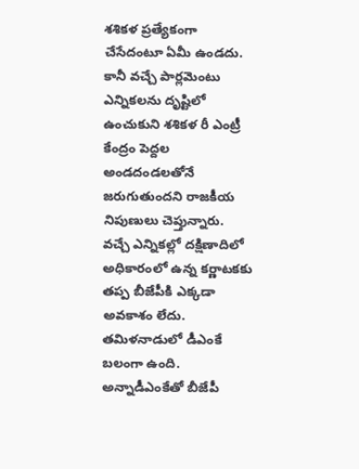శశికళ ప్రత్యేకంగా చేసేదంటూ ఏమీ ఉండదు. కానీ వచ్చే పార్లమెంటు ఎన్నికలను దృష్టిలో ఉంచుకుని శశికళ రీ ఎంట్రీ కేంద్రం పెద్దల అండదండలతోనే జరుగుతుందని రాజకీయ నిపుణులు చెప్తున్నారు.
వచ్చే ఎన్నికల్లో దక్షిణాదిలో అధికారంలో ఉన్న కర్ణాటకకు తప్ప బీజేపీకి ఎక్కడా అవకాశం లేదు. తమిళనాడులో డీఎంకే బలంగా ఉంది. అన్నాడీఎంకేతో బీజేపీ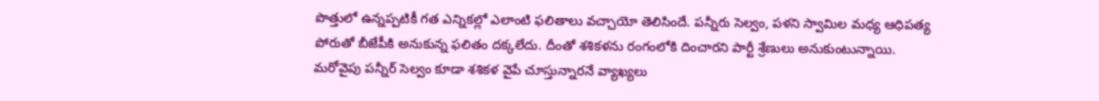పొత్తులో ఉన్నప్పటికీ గత ఎన్నికల్లో ఎలాంటి ఫలితాలు వచ్చాయో తెలిసిందే. పన్నీరు సెల్వం, పళని స్వామిల మధ్య ఆధిపత్య పోరుతో బీజేపీకి అనుకున్న ఫలితం దక్కలేదు. దీంతో శశికళను రంగంలోకి దించారని పార్టీ శ్రేణులు అనుకుంటున్నాయి.
మరోవైపు పన్నీర్ సెల్వం కూడా శశికళ వైపే చూస్తున్నారనే వ్యాఖ్యలు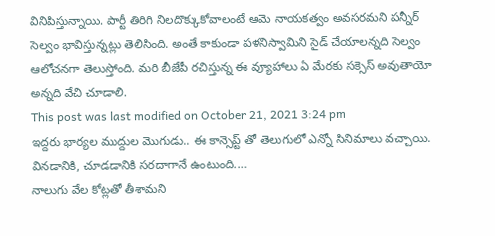వినిపిస్తున్నాయి. పార్టీ తిరిగి నిలదొక్కుకోవాలంటే ఆమె నాయకత్వం అవసరమని పన్నీర్ సెల్వం భావిస్తున్నట్లు తెలిసింది. అంతే కాకుండా పళనిస్వామిని సైడ్ చేయాలన్నది సెల్వం ఆలోచనగా తెలుస్తోంది. మరి బీజేపీ రచిస్తున్న ఈ వ్యూహాలు ఏ మేరకు సక్సెస్ అవుతాయో అన్నది వేచి చూడాలి.
This post was last modified on October 21, 2021 3:24 pm
ఇద్దరు భార్యల ముద్దుల మొగుడు.. ఈ కాన్సెప్ట్ తో తెలుగులో ఎన్నో సినిమాలు వచ్చాయి. వినడానికి, చూడడానికి సరదాగానే ఉంటుంది.…
నాలుగు వేల కోట్లతో తీశామని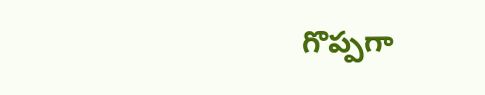గొప్పగా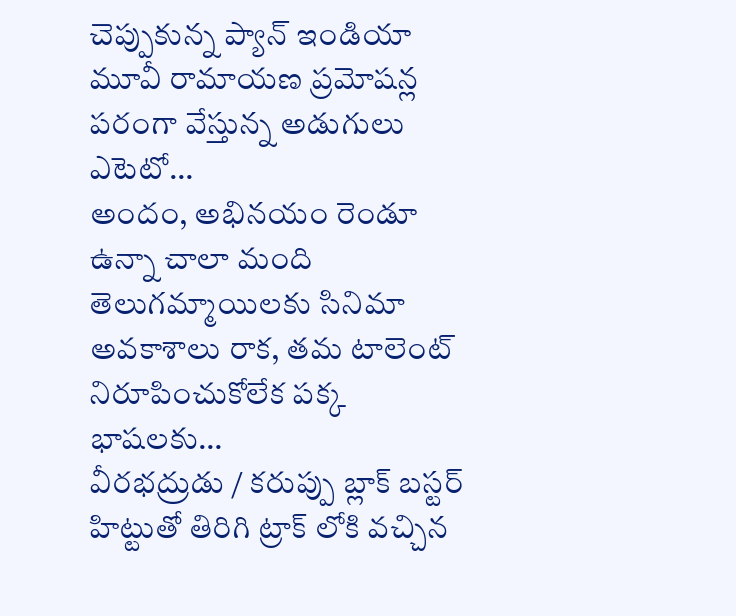చెప్పుకున్న ప్యాన్ ఇండియా మూవీ రామాయణ ప్రమోషన్ల పరంగా వేస్తున్న అడుగులు ఎటెటో…
అందం, అభినయం రెండూ ఉన్నా చాలా మంది తెలుగమ్మాయిలకు సినిమా అవకాశాలు రాక, తమ టాలెంట్ నిరూపించుకోలేక పక్క భాషలకు…
వీరభద్రుడు / కరుప్పు బ్లాక్ బస్టర్ హిట్టుతో తిరిగి ట్రాక్ లోకి వచ్చిన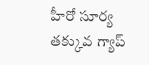హీరో సూర్య తక్కువ గ్యాప్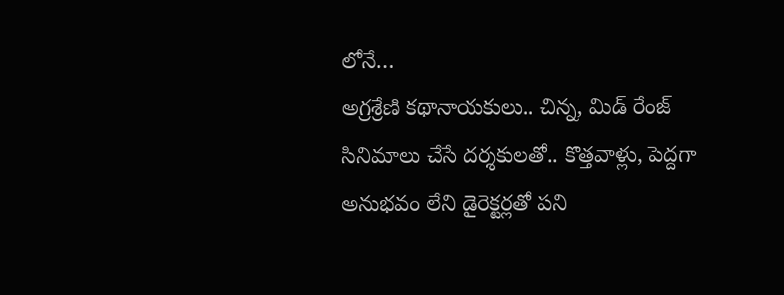లోనే…
అగ్రశ్రేణి కథానాయకులు.. చిన్న, మిడ్ రేంజ్ సినిమాలు చేసే దర్శకులతో.. కొత్తవాళ్లు, పెద్దగా అనుభవం లేని డైరెక్టర్లతో పని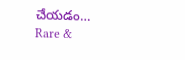చేయడం…
Rare &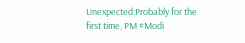Unexpected:Probably for the first time, PM #Modi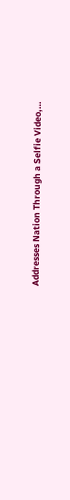Addresses Nation Through a Selfie Video,…